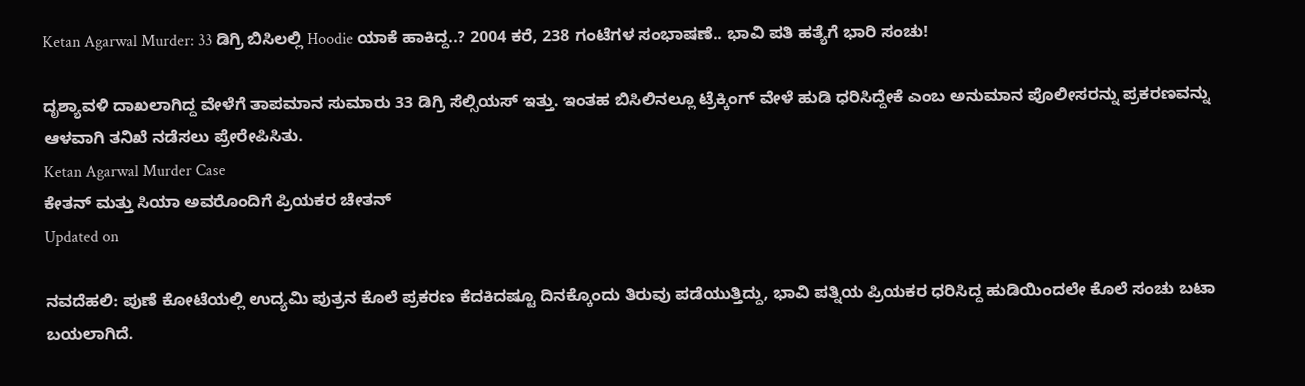Ketan Agarwal Murder: 33 ಡಿಗ್ರಿ ಬಿಸಿಲಲ್ಲಿ Hoodie ಯಾಕೆ ಹಾಕಿದ್ದ..? 2004 ಕರೆ, 238 ಗಂಟೆಗಳ ಸಂಭಾಷಣೆ.. ಭಾವಿ ಪತಿ ಹತ್ಯೆಗೆ ಭಾರಿ ಸಂಚು!

ದೃಶ್ಯಾವಳಿ ದಾಖಲಾಗಿದ್ದ ವೇಳೆಗೆ ತಾಪಮಾನ ಸುಮಾರು 33 ಡಿಗ್ರಿ ಸೆಲ್ಸಿಯಸ್ ಇತ್ತು. ಇಂತಹ ಬಿಸಿಲಿನಲ್ಲೂ ಟ್ರೆಕ್ಕಿಂಗ್ ವೇಳೆ ಹುಡಿ ಧರಿಸಿದ್ದೇಕೆ ಎಂಬ ಅನುಮಾನ ಪೊಲೀಸರನ್ನು ಪ್ರಕರಣವನ್ನು ಆಳವಾಗಿ ತನಿಖೆ ನಡೆಸಲು ಪ್ರೇರೇಪಿಸಿತು.
Ketan Agarwal Murder Case
ಕೇತನ್ ಮತ್ತು ಸಿಯಾ ಅವರೊಂದಿಗೆ ಪ್ರಿಯಕರ ಚೇತನ್
Updated on

ನವದೆಹಲಿ: ಪುಣೆ ಕೋಟೆಯಲ್ಲಿ ಉದ್ಯಮಿ ಪುತ್ರನ ಕೊಲೆ ಪ್ರಕರಣ ಕೆದಕಿದಷ್ಟೂ ದಿನಕ್ಕೊಂದು ತಿರುವು ಪಡೆಯುತ್ತಿದ್ದು, ಭಾವಿ ಪತ್ನಿಯ ಪ್ರಿಯಕರ ಧರಿಸಿದ್ದ ಹುಡಿಯಿಂದಲೇ ಕೊಲೆ ಸಂಚು ಬಟಾ ಬಯಲಾಗಿದೆ.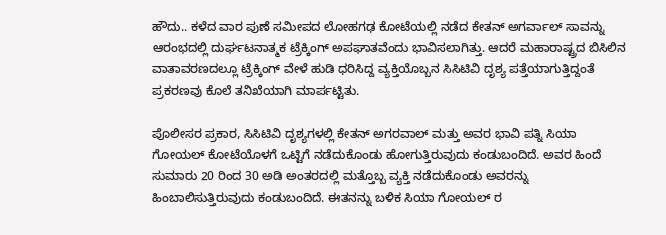ಹೌದು.. ಕಳೆದ ವಾರ ಪುಣೆ ಸಮೀಪದ ಲೋಹಗಢ ಕೋಟೆಯಲ್ಲಿ ನಡೆದ ಕೇತನ್ ಅಗರ್ವಾಲ್ ಸಾವನ್ನು ಆರಂಭದಲ್ಲಿ ದುರ್ಘಟನಾತ್ಮಕ ಟ್ರೆಕ್ಕಿಂಗ್ ಅಪಘಾತವೆಂದು ಭಾವಿಸಲಾಗಿತ್ತು. ಆದರೆ ಮಹಾರಾಷ್ಟ್ರದ ಬಿಸಿಲಿನ ವಾತಾವರಣದಲ್ಲೂ ಟ್ರೆಕ್ಕಿಂಗ್ ವೇಳೆ ಹುಡಿ ಧರಿಸಿದ್ದ ವ್ಯಕ್ತಿಯೊಬ್ಬನ ಸಿಸಿಟಿವಿ ದೃಶ್ಯ ಪತ್ತೆಯಾಗುತ್ತಿದ್ದಂತೆ ಪ್ರಕರಣವು ಕೊಲೆ ತನಿಖೆಯಾಗಿ ಮಾರ್ಪಟ್ಟಿತು.

ಪೊಲೀಸರ ಪ್ರಕಾರ, ಸಿಸಿಟಿವಿ ದೃಶ್ಯಗಳಲ್ಲಿ ಕೇತನ್ ಅಗರವಾಲ್ ಮತ್ತು ಅವರ ಭಾವಿ ಪತ್ನಿ ಸಿಯಾ ಗೋಯಲ್ ಕೋಟೆಯೊಳಗೆ ಒಟ್ಟಿಗೆ ನಡೆದುಕೊಂಡು ಹೋಗುತ್ತಿರುವುದು ಕಂಡುಬಂದಿದೆ. ಅವರ ಹಿಂದೆ ಸುಮಾರು 20 ರಿಂದ 30 ಅಡಿ ಅಂತರದಲ್ಲಿ ಮತ್ತೊಬ್ಬ ವ್ಯಕ್ತಿ ನಡೆದುಕೊಂಡು ಅವರನ್ನು ಹಿಂಬಾಲಿಸುತ್ತಿರುವುದು ಕಂಡುಬಂದಿದೆ. ಈತನನ್ನು ಬಳಿಕ ಸಿಯಾ ಗೋಯಲ್ ರ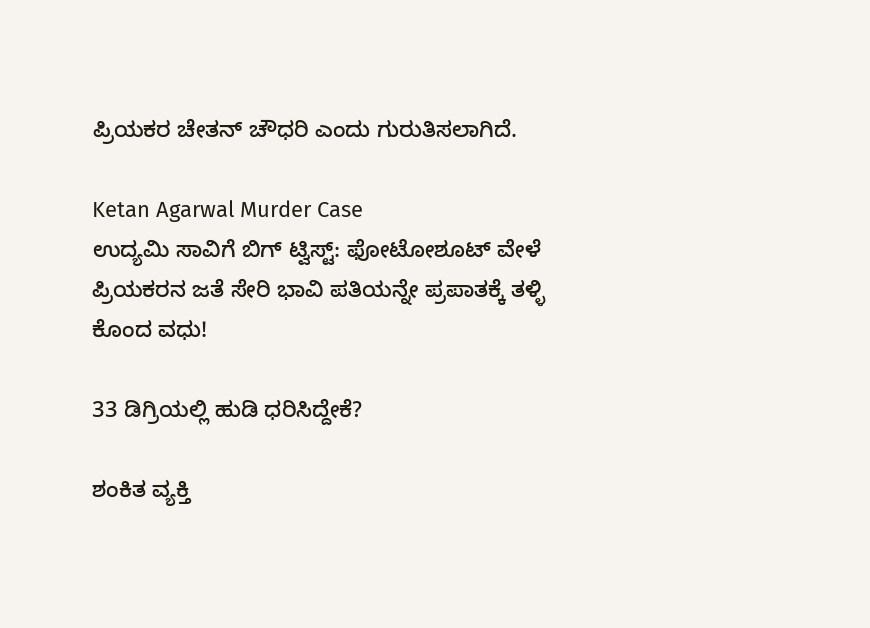ಪ್ರಿಯಕರ ಚೇತನ್ ಚೌಧರಿ ಎಂದು ಗುರುತಿಸಲಾಗಿದೆ.

Ketan Agarwal Murder Case
ಉದ್ಯಮಿ ಸಾವಿಗೆ ಬಿಗ್ ಟ್ವಿಸ್ಟ್: ಫೋಟೋಶೂಟ್‌ ವೇಳೆ ಪ್ರಿಯಕರನ ಜತೆ ಸೇರಿ ಭಾವಿ ಪತಿಯನ್ನೇ ಪ್ರಪಾತಕ್ಕೆ ತಳ್ಳಿ ಕೊಂದ ವಧು!

33 ಡಿಗ್ರಿಯಲ್ಲಿ ಹುಡಿ ಧರಿಸಿದ್ದೇಕೆ?

ಶಂಕಿತ ವ್ಯಕ್ತಿ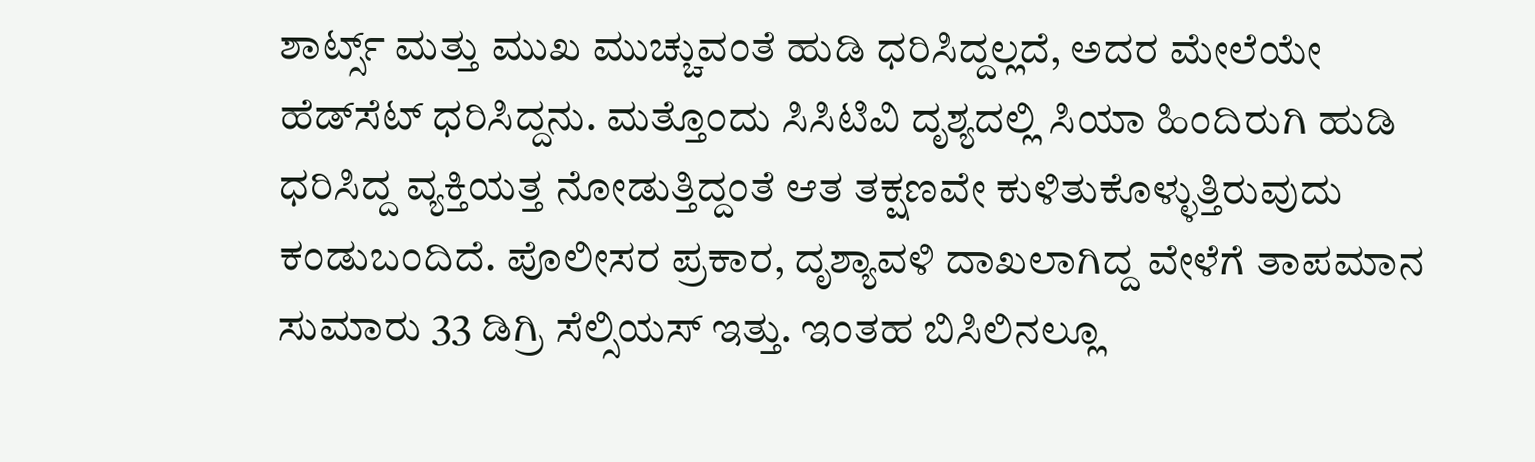ಶಾರ್ಟ್ಸ್ ಮತ್ತು ಮುಖ ಮುಚ್ಚುವಂತೆ ಹುಡಿ ಧರಿಸಿದ್ದಲ್ಲದೆ, ಅದರ ಮೇಲೆಯೇ ಹೆಡ್‌ಸೆಟ್ ಧರಿಸಿದ್ದನು. ಮತ್ತೊಂದು ಸಿಸಿಟಿವಿ ದೃಶ್ಯದಲ್ಲಿ ಸಿಯಾ ಹಿಂದಿರುಗಿ ಹುಡಿ ಧರಿಸಿದ್ದ ವ್ಯಕ್ತಿಯತ್ತ ನೋಡುತ್ತಿದ್ದಂತೆ ಆತ ತಕ್ಷಣವೇ ಕುಳಿತುಕೊಳ್ಳುತ್ತಿರುವುದು ಕಂಡುಬಂದಿದೆ. ಪೊಲೀಸರ ಪ್ರಕಾರ, ದೃಶ್ಯಾವಳಿ ದಾಖಲಾಗಿದ್ದ ವೇಳೆಗೆ ತಾಪಮಾನ ಸುಮಾರು 33 ಡಿಗ್ರಿ ಸೆಲ್ಸಿಯಸ್ ಇತ್ತು. ಇಂತಹ ಬಿಸಿಲಿನಲ್ಲೂ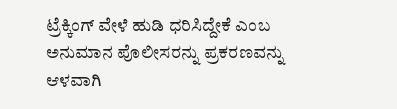ಟ್ರೆಕ್ಕಿಂಗ್ ವೇಳೆ ಹುಡಿ ಧರಿಸಿದ್ದೇಕೆ ಎಂಬ ಅನುಮಾನ ಪೊಲೀಸರನ್ನು ಪ್ರಕರಣವನ್ನು ಆಳವಾಗಿ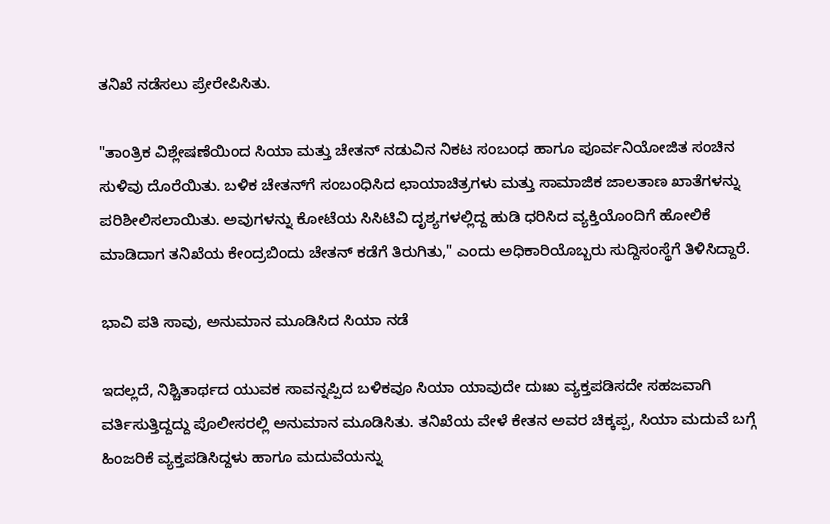ತನಿಖೆ ನಡೆಸಲು ಪ್ರೇರೇಪಿಸಿತು.

"ತಾಂತ್ರಿಕ ವಿಶ್ಲೇಷಣೆಯಿಂದ ಸಿಯಾ ಮತ್ತು ಚೇತನ್ ನಡುವಿನ ನಿಕಟ ಸಂಬಂಧ ಹಾಗೂ ಪೂರ್ವನಿಯೋಜಿತ ಸಂಚಿನ ಸುಳಿವು ದೊರೆಯಿತು. ಬಳಿಕ ಚೇತನ್‌ಗೆ ಸಂಬಂಧಿಸಿದ ಛಾಯಾಚಿತ್ರಗಳು ಮತ್ತು ಸಾಮಾಜಿಕ ಜಾಲತಾಣ ಖಾತೆಗಳನ್ನು ಪರಿಶೀಲಿಸಲಾಯಿತು. ಅವುಗಳನ್ನು ಕೋಟೆಯ ಸಿಸಿಟಿವಿ ದೃಶ್ಯಗಳಲ್ಲಿದ್ದ ಹುಡಿ ಧರಿಸಿದ ವ್ಯಕ್ತಿಯೊಂದಿಗೆ ಹೋಲಿಕೆ ಮಾಡಿದಾಗ ತನಿಖೆಯ ಕೇಂದ್ರಬಿಂದು ಚೇತನ್ ಕಡೆಗೆ ತಿರುಗಿತು," ಎಂದು ಅಧಿಕಾರಿಯೊಬ್ಬರು ಸುದ್ದಿಸಂಸ್ಥೆಗೆ ತಿಳಿಸಿದ್ದಾರೆ.

ಭಾವಿ ಪತಿ ಸಾವು, ಅನುಮಾನ ಮೂಡಿಸಿದ ಸಿಯಾ ನಡೆ

ಇದಲ್ಲದೆ, ನಿಶ್ಚಿತಾರ್ಥದ ಯುವಕ ಸಾವನ್ನಪ್ಪಿದ ಬಳಿಕವೂ ಸಿಯಾ ಯಾವುದೇ ದುಃಖ ವ್ಯಕ್ತಪಡಿಸದೇ ಸಹಜವಾಗಿ ವರ್ತಿಸುತ್ತಿದ್ದದ್ದು ಪೊಲೀಸರಲ್ಲಿ ಅನುಮಾನ ಮೂಡಿಸಿತು. ತನಿಖೆಯ ವೇಳೆ ಕೇತನ ಅವರ ಚಿಕ್ಕಪ್ಪ, ಸಿಯಾ ಮದುವೆ ಬಗ್ಗೆ ಹಿಂಜರಿಕೆ ವ್ಯಕ್ತಪಡಿಸಿದ್ದಳು ಹಾಗೂ ಮದುವೆಯನ್ನು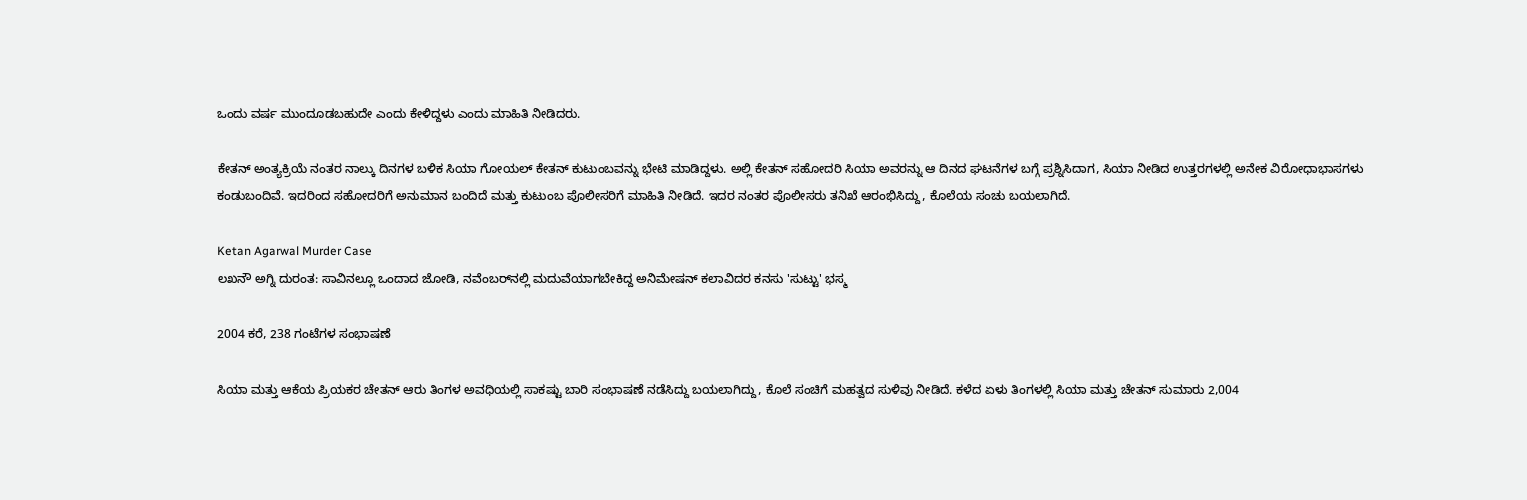ಒಂದು ವರ್ಷ ಮುಂದೂಡಬಹುದೇ ಎಂದು ಕೇಳಿದ್ದಳು ಎಂದು ಮಾಹಿತಿ ನೀಡಿದರು.

ಕೇತನ್ ಅಂತ್ಯಕ್ರಿಯೆ ನಂತರ ನಾಲ್ಕು ದಿನಗಳ ಬಳಿಕ ಸಿಯಾ ಗೋಯಲ್ ಕೇತನ್ ಕುಟುಂಬವನ್ನು ಭೇಟಿ ಮಾಡಿದ್ದಳು. ಅಲ್ಲಿ ಕೇತನ್ ಸಹೋದರಿ ಸಿಯಾ ಅವರನ್ನು ಆ ದಿನದ ಘಟನೆಗಳ ಬಗ್ಗೆ ಪ್ರಶ್ನಿಸಿದಾಗ, ಸಿಯಾ ನೀಡಿದ ಉತ್ತರಗಳಲ್ಲಿ ಅನೇಕ ವಿರೋಧಾಭಾಸಗಳು ಕಂಡುಬಂದಿವೆ. ಇದರಿಂದ ಸಹೋದರಿಗೆ ಅನುಮಾನ ಬಂದಿದೆ ಮತ್ತು ಕುಟುಂಬ ಪೊಲೀಸರಿಗೆ ಮಾಹಿತಿ ನೀಡಿದೆ. ಇದರ ನಂತರ ಪೊಲೀಸರು ತನಿಖೆ ಆರಂಭಿಸಿದ್ದು, ಕೊಲೆಯ ಸಂಚು ಬಯಲಾಗಿದೆ.

Ketan Agarwal Murder Case
ಲಖನೌ ಅಗ್ನಿ ದುರಂತ: ಸಾವಿನಲ್ಲೂ ಒಂದಾದ ಜೋಡಿ, ನವೆಂಬರ್‌ನಲ್ಲಿ ಮದುವೆಯಾಗಬೇಕಿದ್ದ ಅನಿಮೇಷನ್ ಕಲಾವಿದರ ಕನಸು 'ಸುಟ್ಟು' ಭಸ್ಮ

2004 ಕರೆ, 238 ಗಂಟೆಗಳ ಸಂಭಾಷಣೆ

ಸಿಯಾ ಮತ್ತು ಆಕೆಯ ಪ್ರಿಯಕರ ಚೇತನ್ ಆರು ತಿಂಗಳ ಅವಧಿಯಲ್ಲಿ ಸಾಕಷ್ಟು ಬಾರಿ ಸಂಭಾಷಣೆ ನಡೆಸಿದ್ದು ಬಯಲಾಗಿದ್ದು, ಕೊಲೆ ಸಂಚಿಗೆ ಮಹತ್ವದ ಸುಳಿವು ನೀಡಿದೆ. ಕಳೆದ ಏಳು ತಿಂಗಳಲ್ಲಿ ಸಿಯಾ ಮತ್ತು ಚೇತನ್ ಸುಮಾರು 2,004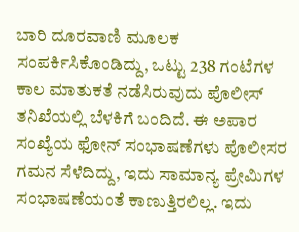ಬಾರಿ ದೂರವಾಣಿ ಮೂಲಕ ಸಂಪರ್ಕಿಸಿಕೊಂಡಿದ್ದು, ಒಟ್ಟು 238 ಗಂಟೆಗಳ ಕಾಲ ಮಾತುಕತೆ ನಡೆಸಿರುವುದು ಪೊಲೀಸ್ ತನಿಖೆಯಲ್ಲಿ ಬೆಳಕಿಗೆ ಬಂದಿದೆ. ಈ ಅಪಾರ ಸಂಖ್ಯೆಯ ಫೋನ್ ಸಂಭಾಷಣೆಗಳು ಪೊಲೀಸರ ಗಮನ ಸೆಳೆದಿದ್ದು, ಇದು ಸಾಮಾನ್ಯ ಪ್ರೇಮಿಗಳ ಸಂಭಾಷಣೆಯಂತೆ ಕಾಣುತ್ತಿರಲಿಲ್ಲ. ಇದು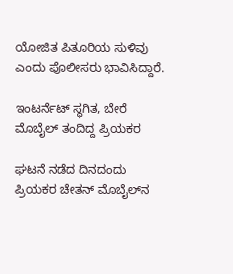ಯೋಜಿತ ಪಿತೂರಿಯ ಸುಳಿವು ಎಂದು ಪೊಲೀಸರು ಭಾವಿಸಿದ್ದಾರೆ.

ಇಂಟರ್ನೆಟ್ ಸ್ಥಗಿತ, ಬೇರೆ ಮೊಬೈಲ್ ತಂದಿದ್ದ ಪ್ರಿಯಕರ

ಘಟನೆ ನಡೆದ ದಿನದಂದು ಪ್ರಿಯಕರ ಚೇತನ್ ಮೊಬೈಲ್‌ನ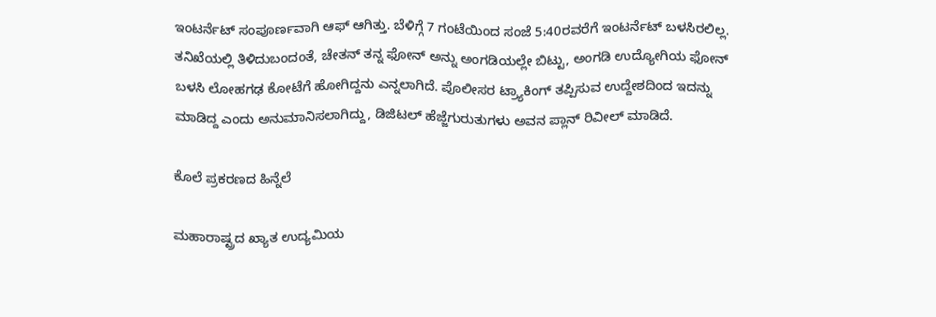ಇಂಟರ್ನೆಟ್ ಸಂಪೂರ್ಣವಾಗಿ ಆಫ್ ಆಗಿತ್ತು. ಬೆಳಿಗ್ಗೆ 7 ಗಂಟೆಯಿಂದ ಸಂಜೆ 5:40ರವರೆಗೆ ಇಂಟರ್ನೆಟ್ ಬಳಸಿರಲಿಲ್ಲ. ತನಿಖೆಯಲ್ಲಿ ತಿಳಿದುಬಂದಂತೆ, ಚೇತನ್ ತನ್ನ ಫೋನ್ ಅನ್ನು ಅಂಗಡಿಯಲ್ಲೇ ಬಿಟ್ಟು, ಅಂಗಡಿ ಉದ್ಯೋಗಿಯ ಫೋನ್ ಬಳಸಿ ಲೋಹಗಢ ಕೋಟೆಗೆ ಹೋಗಿದ್ದನು ಎನ್ನಲಾಗಿದೆ. ಪೊಲೀಸರ ಟ್ರ್ಯಾಕಿಂಗ್ ತಪ್ಪಿಸುವ ಉದ್ದೇಶದಿಂದ ಇದನ್ನು ಮಾಡಿದ್ದ ಎಂದು ಅನುಮಾನಿಸಲಾಗಿದ್ದು, ಡಿಜಿಟಲ್ ಹೆಜ್ಜೆಗುರುತುಗಳು ಅವನ ಪ್ಲಾನ್ ರಿವೀಲ್ ಮಾಡಿದೆ.

ಕೊಲೆ ಪ್ರಕರಣದ ಹಿನ್ನೆಲೆ

ಮಹಾರಾಷ್ಟ್ರದ ಖ್ಯಾತ ಉದ್ಯಮಿಯ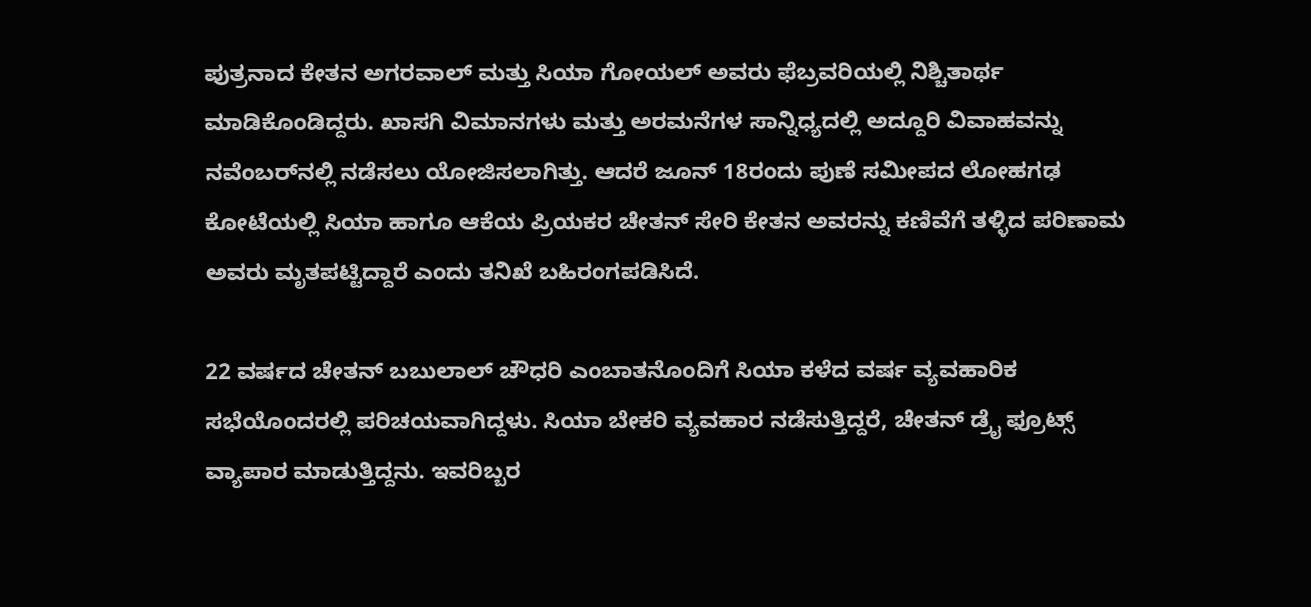ಪುತ್ರನಾದ ಕೇತನ ಅಗರವಾಲ್ ಮತ್ತು ಸಿಯಾ ಗೋಯಲ್ ಅವರು ಫೆಬ್ರವರಿಯಲ್ಲಿ ನಿಶ್ಚಿತಾರ್ಥ ಮಾಡಿಕೊಂಡಿದ್ದರು. ಖಾಸಗಿ ವಿಮಾನಗಳು ಮತ್ತು ಅರಮನೆಗಳ ಸಾನ್ನಿಧ್ಯದಲ್ಲಿ ಅದ್ದೂರಿ ವಿವಾಹವನ್ನು ನವೆಂಬರ್‌ನಲ್ಲಿ ನಡೆಸಲು ಯೋಜಿಸಲಾಗಿತ್ತು. ಆದರೆ ಜೂನ್ 18ರಂದು ಪುಣೆ ಸಮೀಪದ ಲೋಹಗಢ ಕೋಟೆಯಲ್ಲಿ ಸಿಯಾ ಹಾಗೂ ಆಕೆಯ ಪ್ರಿಯಕರ ಚೇತನ್ ಸೇರಿ ಕೇತನ ಅವರನ್ನು ಕಣಿವೆಗೆ ತಳ್ಳಿದ ಪರಿಣಾಮ ಅವರು ಮೃತಪಟ್ಟಿದ್ದಾರೆ ಎಂದು ತನಿಖೆ ಬಹಿರಂಗಪಡಿಸಿದೆ.

22 ವರ್ಷದ ಚೇತನ್ ಬಬುಲಾಲ್ ಚೌಧರಿ ಎಂಬಾತನೊಂದಿಗೆ ಸಿಯಾ ಕಳೆದ ವರ್ಷ ವ್ಯವಹಾರಿಕ ಸಭೆಯೊಂದರಲ್ಲಿ ಪರಿಚಯವಾಗಿದ್ದಳು. ಸಿಯಾ ಬೇಕರಿ ವ್ಯವಹಾರ ನಡೆಸುತ್ತಿದ್ದರೆ, ಚೇತನ್ ಡ್ರೈ ಫ್ರೂಟ್ಸ್ ವ್ಯಾಪಾರ ಮಾಡುತ್ತಿದ್ದನು. ಇವರಿಬ್ಬರ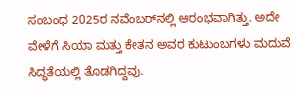ಸಂಬಂಧ 2025ರ ನವೆಂಬರ್‌ನಲ್ಲಿ ಆರಂಭವಾಗಿತ್ತು. ಅದೇ ವೇಳೆಗೆ ಸಿಯಾ ಮತ್ತು ಕೇತನ ಅವರ ಕುಟುಂಬಗಳು ಮದುವೆ ಸಿದ್ಧತೆಯಲ್ಲಿ ತೊಡಗಿದ್ದವು.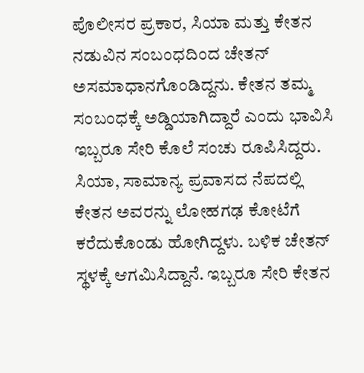ಪೊಲೀಸರ ಪ್ರಕಾರ, ಸಿಯಾ ಮತ್ತು ಕೇತನ ನಡುವಿನ ಸಂಬಂಧದಿಂದ ಚೇತನ್ ಅಸಮಾಧಾನಗೊಂಡಿದ್ದನು. ಕೇತನ ತಮ್ಮ ಸಂಬಂಧಕ್ಕೆ ಅಡ್ಡಿಯಾಗಿದ್ದಾರೆ ಎಂದು ಭಾವಿಸಿ ಇಬ್ಬರೂ ಸೇರಿ ಕೊಲೆ ಸಂಚು ರೂಪಿಸಿದ್ದರು. ಸಿಯಾ, ಸಾಮಾನ್ಯ ಪ್ರವಾಸದ ನೆಪದಲ್ಲಿ ಕೇತನ ಅವರನ್ನು ಲೋಹಗಢ ಕೋಟೆಗೆ ಕರೆದುಕೊಂಡು ಹೋಗಿದ್ದಳು. ಬಳಿಕ ಚೇತನ್ ಸ್ಥಳಕ್ಕೆ ಆಗಮಿಸಿದ್ದಾನೆ. ಇಬ್ಬರೂ ಸೇರಿ ಕೇತನ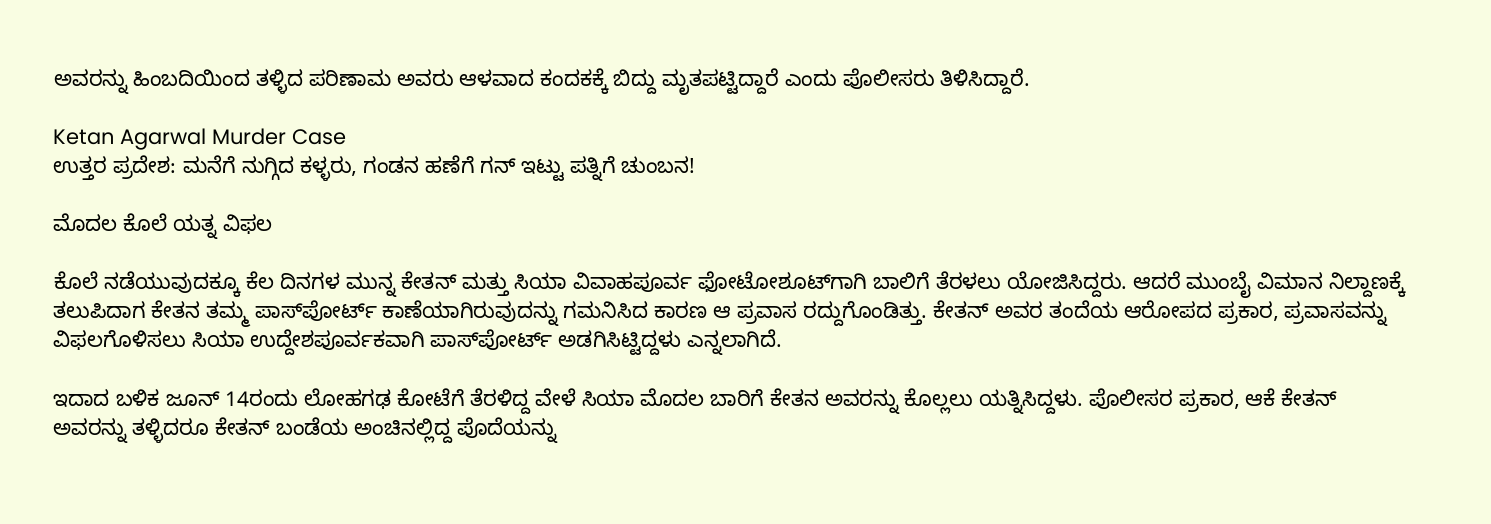ಅವರನ್ನು ಹಿಂಬದಿಯಿಂದ ತಳ್ಳಿದ ಪರಿಣಾಮ ಅವರು ಆಳವಾದ ಕಂದಕಕ್ಕೆ ಬಿದ್ದು ಮೃತಪಟ್ಟಿದ್ದಾರೆ ಎಂದು ಪೊಲೀಸರು ತಿಳಿಸಿದ್ದಾರೆ.

Ketan Agarwal Murder Case
ಉತ್ತರ ಪ್ರದೇಶ: ಮನೆಗೆ ನುಗ್ಗಿದ ಕಳ್ಳರು, ಗಂಡನ ಹಣೆಗೆ ಗನ್ ಇಟ್ಟು ಪತ್ನಿಗೆ ಚುಂಬನ!

ಮೊದಲ ಕೊಲೆ ಯತ್ನ ವಿಫಲ

ಕೊಲೆ ನಡೆಯುವುದಕ್ಕೂ ಕೆಲ ದಿನಗಳ ಮುನ್ನ ಕೇತನ್ ಮತ್ತು ಸಿಯಾ ವಿವಾಹಪೂರ್ವ ಫೋಟೋಶೂಟ್‌ಗಾಗಿ ಬಾಲಿಗೆ ತೆರಳಲು ಯೋಜಿಸಿದ್ದರು. ಆದರೆ ಮುಂಬೈ ವಿಮಾನ ನಿಲ್ದಾಣಕ್ಕೆ ತಲುಪಿದಾಗ ಕೇತನ ತಮ್ಮ ಪಾಸ್‌ಪೋರ್ಟ್ ಕಾಣೆಯಾಗಿರುವುದನ್ನು ಗಮನಿಸಿದ ಕಾರಣ ಆ ಪ್ರವಾಸ ರದ್ದುಗೊಂಡಿತ್ತು. ಕೇತನ್ ಅವರ ತಂದೆಯ ಆರೋಪದ ಪ್ರಕಾರ, ಪ್ರವಾಸವನ್ನು ವಿಫಲಗೊಳಿಸಲು ಸಿಯಾ ಉದ್ದೇಶಪೂರ್ವಕವಾಗಿ ಪಾಸ್‌ಪೋರ್ಟ್ ಅಡಗಿಸಿಟ್ಟಿದ್ದಳು ಎನ್ನಲಾಗಿದೆ.

ಇದಾದ ಬಳಿಕ ಜೂನ್ 14ರಂದು ಲೋಹಗಢ ಕೋಟೆಗೆ ತೆರಳಿದ್ದ ವೇಳೆ ಸಿಯಾ ಮೊದಲ ಬಾರಿಗೆ ಕೇತನ ಅವರನ್ನು ಕೊಲ್ಲಲು ಯತ್ನಿಸಿದ್ದಳು. ಪೊಲೀಸರ ಪ್ರಕಾರ, ಆಕೆ ಕೇತನ್ ಅವರನ್ನು ತಳ್ಳಿದರೂ ಕೇತನ್ ಬಂಡೆಯ ಅಂಚಿನಲ್ಲಿದ್ದ ಪೊದೆಯನ್ನು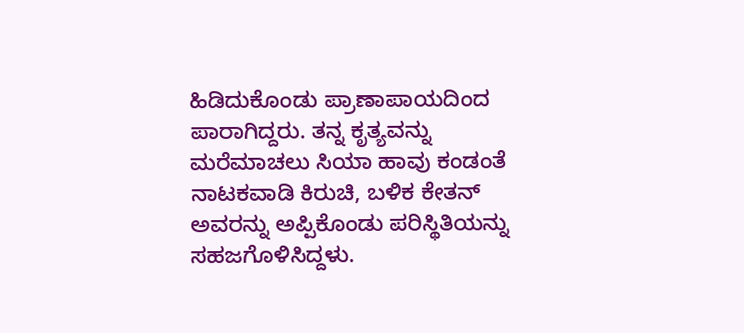ಹಿಡಿದುಕೊಂಡು ಪ್ರಾಣಾಪಾಯದಿಂದ ಪಾರಾಗಿದ್ದರು. ತನ್ನ ಕೃತ್ಯವನ್ನು ಮರೆಮಾಚಲು ಸಿಯಾ ಹಾವು ಕಂಡಂತೆ ನಾಟಕವಾಡಿ ಕಿರುಚಿ, ಬಳಿಕ ಕೇತನ್ ಅವರನ್ನು ಅಪ್ಪಿಕೊಂಡು ಪರಿಸ್ಥಿತಿಯನ್ನು ಸಹಜಗೊಳಿಸಿದ್ದಳು.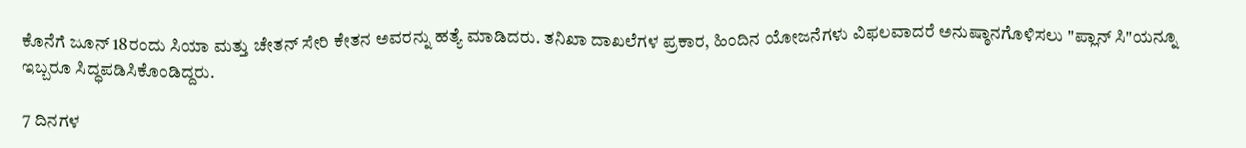ಕೊನೆಗೆ ಜೂನ್ 18ರಂದು ಸಿಯಾ ಮತ್ತು ಚೇತನ್ ಸೇರಿ ಕೇತನ ಅವರನ್ನು ಹತ್ಯೆ ಮಾಡಿದರು. ತನಿಖಾ ದಾಖಲೆಗಳ ಪ್ರಕಾರ, ಹಿಂದಿನ ಯೋಜನೆಗಳು ವಿಫಲವಾದರೆ ಅನುಷ್ಠಾನಗೊಳಿಸಲು "ಪ್ಲಾನ್ ಸಿ"ಯನ್ನೂ ಇಬ್ಬರೂ ಸಿದ್ಧಪಡಿಸಿಕೊಂಡಿದ್ದರು.

7 ದಿನಗಳ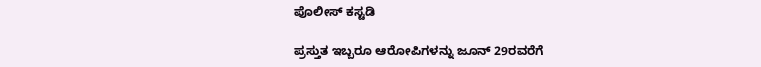ಪೊಲೀಸ್ ಕಸ್ಟಡಿ

ಪ್ರಸ್ತುತ ಇಬ್ಬರೂ ಆರೋಪಿಗಳನ್ನು ಜೂನ್ 29ರವರೆಗೆ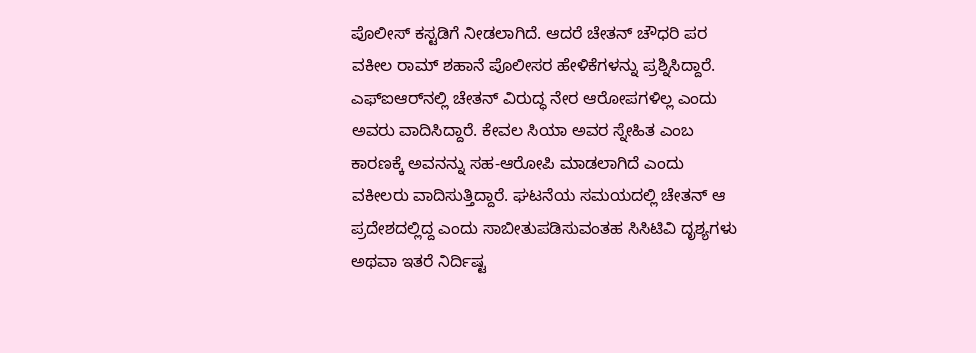ಪೊಲೀಸ್ ಕಸ್ಟಡಿಗೆ ನೀಡಲಾಗಿದೆ. ಆದರೆ ಚೇತನ್ ಚೌಧರಿ ಪರ ವಕೀಲ ರಾಮ್ ಶಹಾನೆ ಪೊಲೀಸರ ಹೇಳಿಕೆಗಳನ್ನು ಪ್ರಶ್ನಿಸಿದ್ದಾರೆ. ಎಫ್‌ಐಆರ್‌ನಲ್ಲಿ ಚೇತನ್ ವಿರುದ್ಧ ನೇರ ಆರೋಪಗಳಿಲ್ಲ ಎಂದು ಅವರು ವಾದಿಸಿದ್ದಾರೆ. ಕೇವಲ ಸಿಯಾ ಅವರ ಸ್ನೇಹಿತ ಎಂಬ ಕಾರಣಕ್ಕೆ ಅವನನ್ನು ಸಹ-ಆರೋಪಿ ಮಾಡಲಾಗಿದೆ ಎಂದು ವಕೀಲರು ವಾದಿಸುತ್ತಿದ್ದಾರೆ. ಘಟನೆಯ ಸಮಯದಲ್ಲಿ ಚೇತನ್ ಆ ಪ್ರದೇಶದಲ್ಲಿದ್ದ ಎಂದು ಸಾಬೀತುಪಡಿಸುವಂತಹ ಸಿಸಿಟಿವಿ ದೃಶ್ಯಗಳು ಅಥವಾ ಇತರೆ ನಿರ್ದಿಷ್ಟ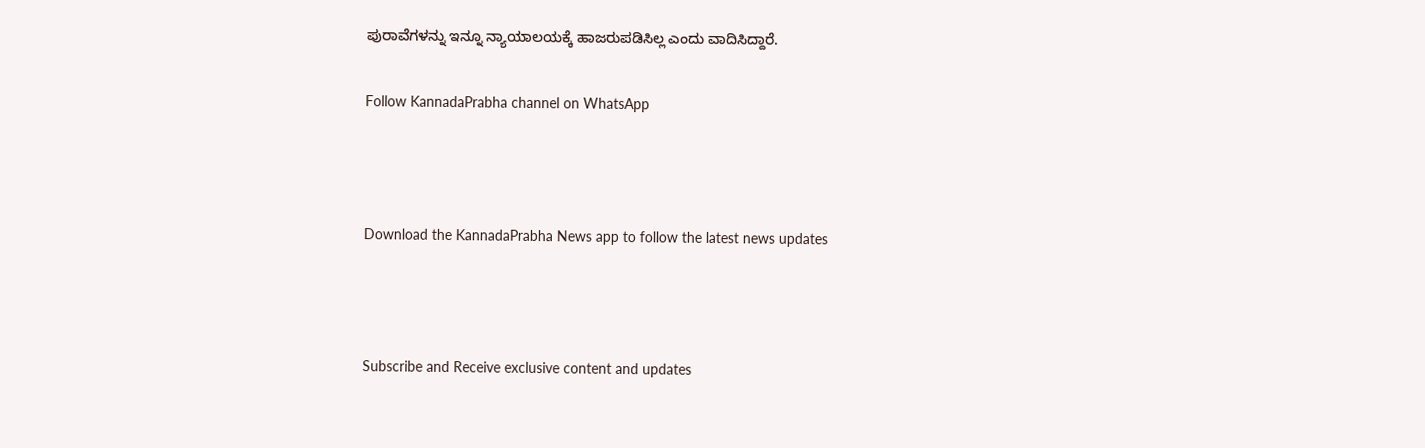ಪುರಾವೆಗಳನ್ನು ಇನ್ನೂ ನ್ಯಾಯಾಲಯಕ್ಕೆ ಹಾಜರುಪಡಿಸಿಲ್ಲ ಎಂದು ವಾದಿಸಿದ್ದಾರೆ.

Follow KannadaPrabha channel on WhatsApp



Download the KannadaPrabha News app to follow the latest news updates



Subscribe and Receive exclusive content and updates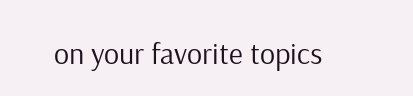on your favorite topics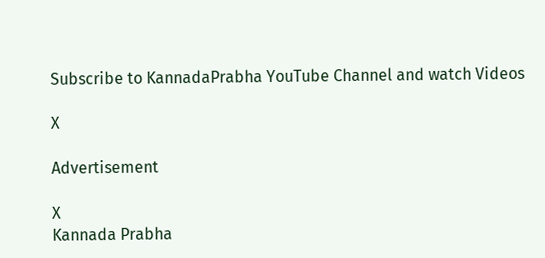Subscribe to KannadaPrabha YouTube Channel and watch Videos

X

Advertisement

X
Kannada Prabha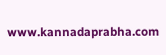www.kannadaprabha.com